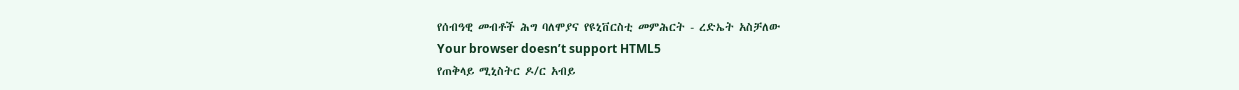የሰብዓዊ መብቶች ሕግ ባለሞያና የዩኒቨርስቲ መምሕርት - ረድኤት አስቻለው
Your browser doesn’t support HTML5
የጠቅላይ ሚኒስትር ዶ/ር አብይ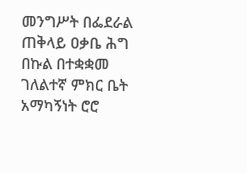መንግሥት በፌደራል ጠቅላይ ዐቃቤ ሕግ በኩል በተቋቋመ ገለልተኛ ምክር ቤት አማካኝነት ሮሮ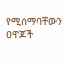የሚሰማባቸውን ዐዋጆች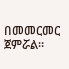በመመርመር ጀምሯል።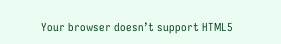Your browser doesn’t support HTML5